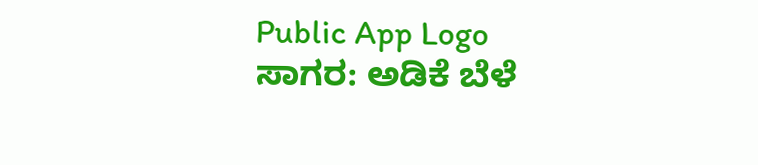Public App Logo
ಸಾಗರ: ಅಡಿಕೆ ಬೆಳೆ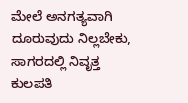ಮೇಲೆ ಅನಗತ್ಯವಾಗಿ ದೂರುವುದು ನಿಲ್ಲಬೇಕು, ಸಾಗರದಲ್ಲಿ ನಿವೃತ್ತ ಕುಲಪತಿ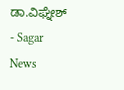ಡಾ.ವಿಘ್ನೇಶ್ - Sagar News